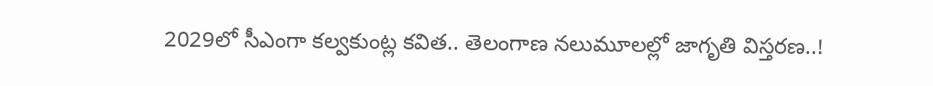2029లో సీఎంగా కల్వకుంట్ల కవిత.. తెలంగాణ నలుమూలల్లో జాగృతి విస్తరణ..!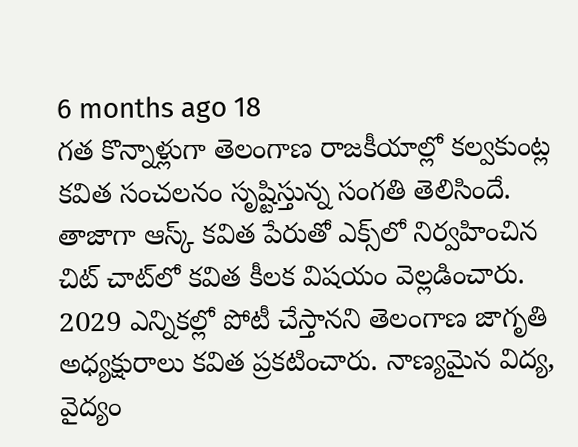6 months ago 18
గత కొన్నాళ్లుగా తెలంగాణ రాజకీయాల్లో కల్వకుంట్ల కవిత సంచలనం సృష్టిస్తున్న సంగతి తెలిసిందే. తాజాగా ఆస్క్‌ కవిత పేరుతో ఎక్స్‌లో నిర్వహించిన చిట్ చాట్‌లో కవిత కీలక విషయం వెల్లడించారు. 2029 ఎన్నికల్లో పోటీ చేస్తానని తెలంగాణ జాగృతి అధ్యక్షురాలు కవిత ప్రకటించారు. నాణ్యమైన విద్య, వైద్యం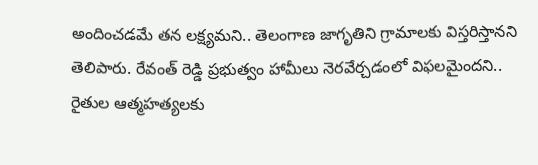అందించడమే తన లక్ష్యమని.. తెలంగాణ జాగృతిని గ్రామాలకు విస్తరిస్తానని తెలిపారు. రేవంత్ రెడ్డి ప్రభుత్వం హామీలు నెరవేర్చడంలో విఫలమైందని.. రైతుల ఆత్మహత్యలకు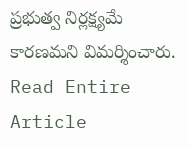ప్రభుత్వ నిర్లక్ష్యమే కారణమని విమర్శించారు.
Read Entire Article